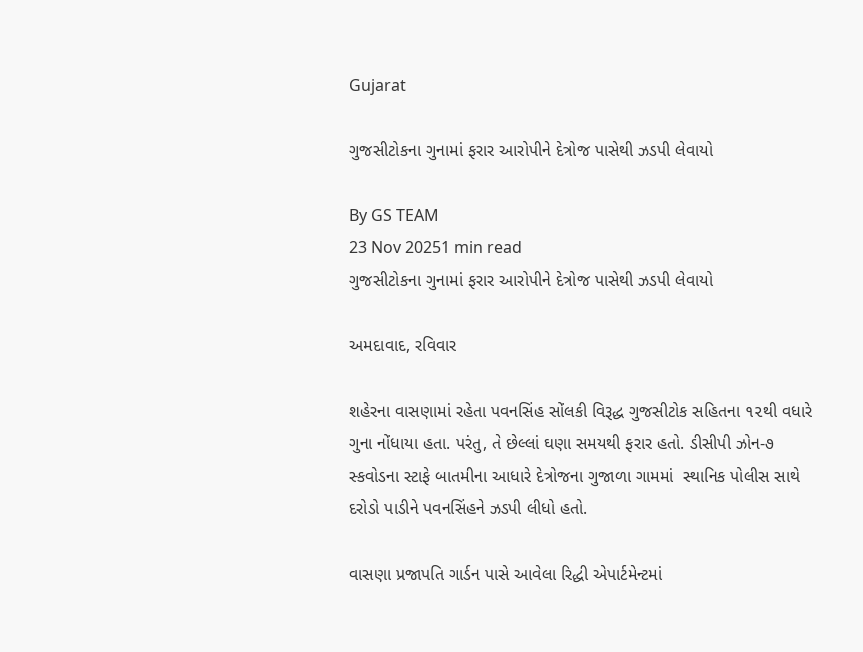Gujarat

ગુજસીટોકના ગુનામાં ફરાર આરોપીને દેત્રોજ પાસેથી ઝડપી લેવાયો

By GS TEAM
23 Nov 20251 min read
ગુજસીટોકના ગુનામાં ફરાર આરોપીને દેત્રોજ પાસેથી ઝડપી લેવાયો

અમદાવાદ, રવિવાર

શહેરના વાસણામાં રહેતા પવનસિંહ સોંલકી વિરૂદ્ધ ગુજસીટોક સહિતના ૧૨થી વધારે ગુના નોંધાયા હતા. પરંતુ, તે છેલ્લાં ઘણા સમયથી ફરાર હતો. ડીસીપી ઝોન-૭ સ્કવોડના સ્ટાફે બાતમીના આધારે દેત્રોજના ગુજાળા ગામમાં  સ્થાનિક પોલીસ સાથે દરોડો પાડીને પવનસિંહને ઝડપી લીધો હતો.

વાસણા પ્રજાપતિ ગાર્ડન પાસે આવેલા રિદ્ધી એપાર્ટમેન્ટમાં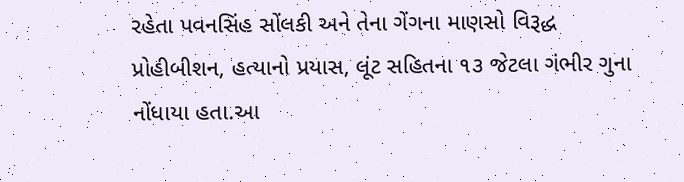રહેતા પવનસિંહ સોંલકી અને તેના ગેંગના માણસો વિરૂદ્ધ  પ્રોહીબીશન, હત્યાનો પ્રયાસ, લૂંટ સહિતના ૧૩ જેટલા ગંભીર ગુના નોંધાયા હતા.આ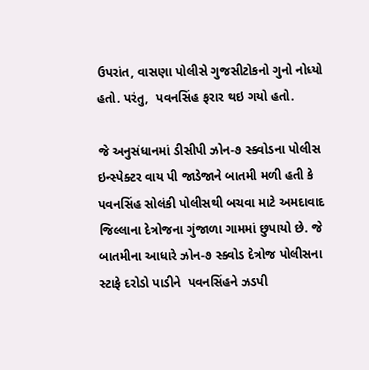ઉપરાંત, વાસણા પોલીસે ગુજસીટોકનો ગુનો નોધ્યો હતો. પરંતુ,  પવનસિંહ ફરાર થઇ ગયો હતો.

જે અનુસંધાનમાં ડીસીપી ઝોન-૭ સ્ક્વોડના પોલીસ ઇન્સ્પેક્ટર વાય પી જાડેજાને બાતમી મળી હતી કે પવનસિંહ સોલંકી પોલીસથી બચવા માટે અમદાવાદ જિલ્લાના દેત્રોજના ગુંજાળા ગામમાં છુપાયો છે. જે બાતમીના આધારે ઝોન-૭ સ્ક્વોડ દેત્રોજ પોલીસના સ્ટાફે દરોડો પાડીને  પવનસિંહને ઝડપી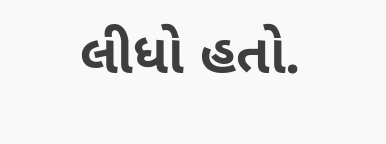લીધો હતો.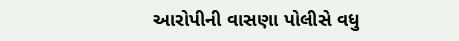આરોપીની વાસણા પોલીસે વધુ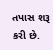તપાસ શરૂ કરી છે.